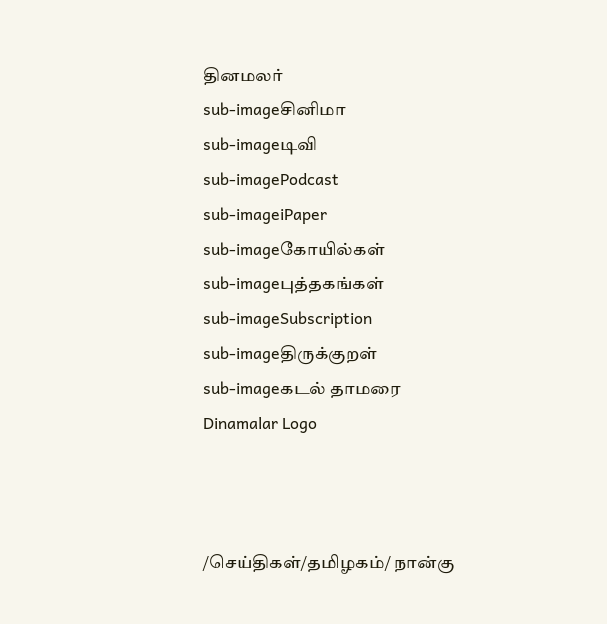தினமலர்
sub-imageசினிமா
sub-imageடிவி
sub-imagePodcast
sub-imageiPaper
sub-imageகோயில்கள்
sub-imageபுத்தகங்கள்
sub-imageSubscription
sub-imageதிருக்குறள்
sub-imageகடல் தாமரை
Dinamalar Logo



/செய்திகள்/தமிழகம்/ நான்கு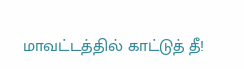மாவட்டத்தில் காட்டுத் தீ!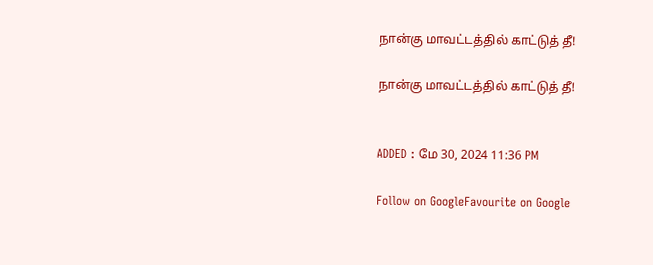நான்கு மாவட்டத்தில் காட்டுத் தீ!

நான்கு மாவட்டத்தில் காட்டுத் தீ!


ADDED : மே 30, 2024 11:36 PM

Follow on GoogleFavourite on Google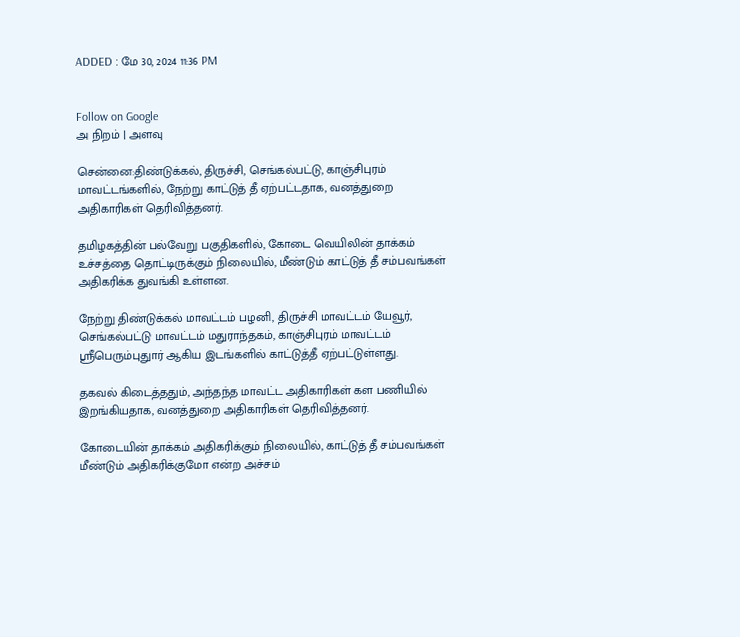ADDED : மே 30, 2024 11:36 PM


Follow on Google
அ நிறம் | அளவு

சென்னை:திண்டுக்கல், திருச்சி, செங்கல்பட்டு, காஞ்சிபுரம் மாவட்டங்களில், நேற்று காட்டுத் தீ ஏற்பட்டதாக, வனத்துறை அதிகாரிகள் தெரிவித்தனர்.

தமிழகத்தின் பல்வேறு பகுதிகளில், கோடை வெயிலின் தாக்கம் உச்சத்தை தொட்டிருக்கும் நிலையில், மீண்டும் காட்டுத் தீ சம்பவங்கள் அதிகரிக்க துவங்கி உள்ளன.

நேற்று திண்டுக்கல் மாவட்டம் பழனி, திருச்சி மாவட்டம் யேவூர், செங்கல்பட்டு மாவட்டம் மதுராந்தகம், காஞ்சிபுரம் மாவட்டம் ஸ்ரீபெரும்புதுார் ஆகிய இடங்களில் காட்டுத்தீ ஏற்பட்டுள்ளது.

தகவல் கிடைத்ததும், அந்தந்த மாவட்ட அதிகாரிகள் கள பணியில் இறங்கியதாக, வனத்துறை அதிகாரிகள் தெரிவித்தனர்.

கோடையின் தாக்கம் அதிகரிக்கும் நிலையில், காட்டுத் தீ சம்பவங்கள் மீண்டும் அதிகரிக்குமோ என்ற அச்சம்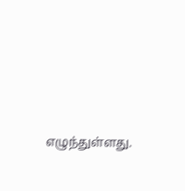எழுந்துள்ளது.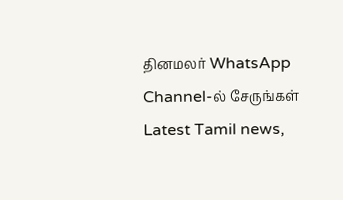தினமலர் WhatsApp Channel-ல் சேருங்கள்
Latest Tamil news,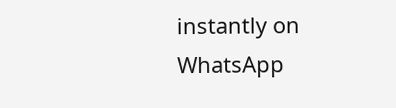instantly on WhatsApp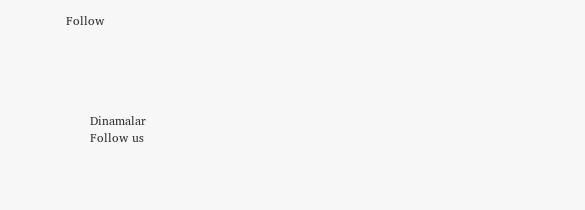Follow





      Dinamalar
      Follow us